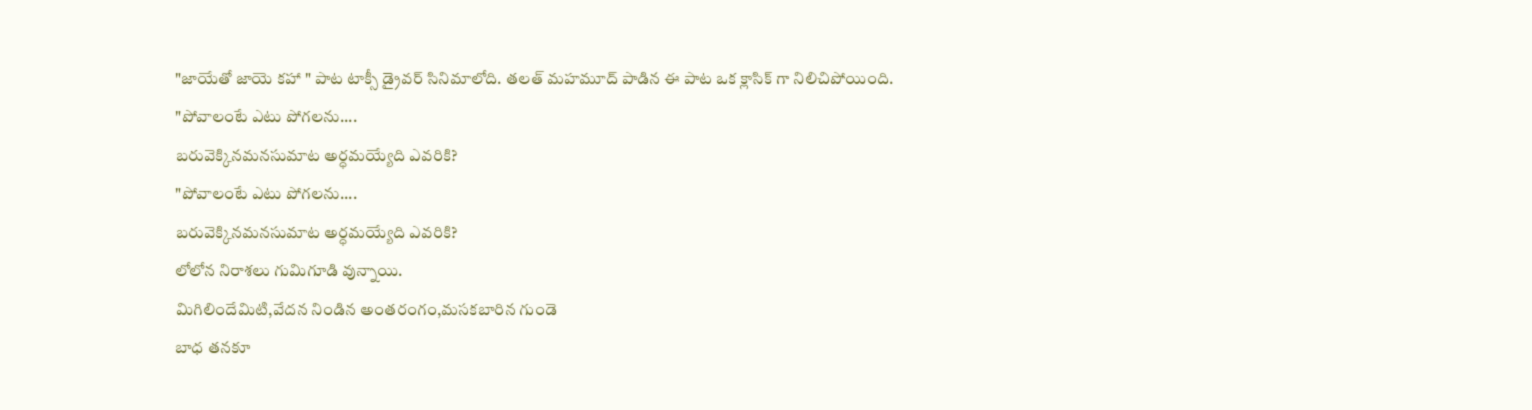"జాయేతో జాయె కహా " పాట టాక్సీ డ్రైవర్ సినిమాలోది. తలత్ మహమూద్ పాడిన ఈ పాట ఒక క్లాసిక్ గా నిలిచిపోయింది.
"పోవాలంటే ఎటు పోగలను....
బరువెక్కినమనసుమాట అర్ధమయ్యేది ఎవరికి?
"పోవాలంటే ఎటు పోగలను....
బరువెక్కినమనసుమాట అర్ధమయ్యేది ఎవరికి?
లోలోన నిరాశలు గుమిగూడి వున్నాయి.
మిగిలిందేమిటి,వేదన నిండిన అంతరంగం,మసకబారిన గుండె
బాధ తనకూ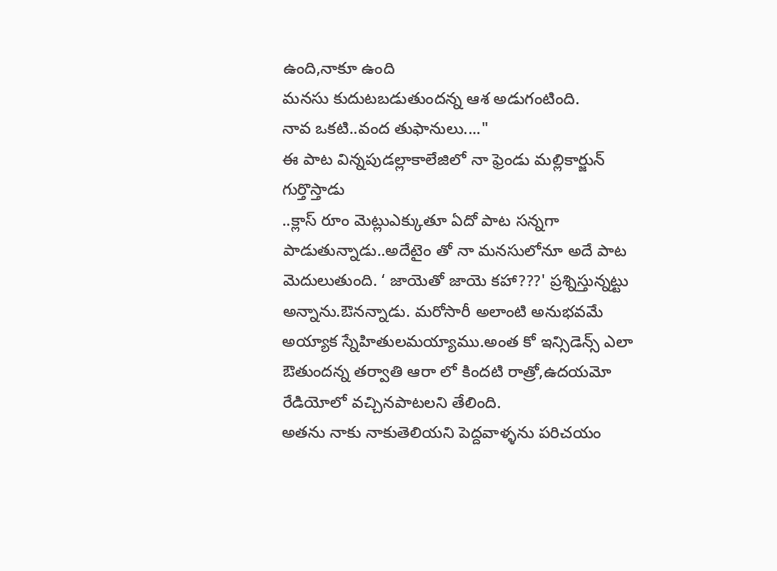ఉంది,నాకూ ఉంది
మనసు కుదుటబడుతుందన్న ఆశ అడుగంటింది.
నావ ఒకటి..వంద తుఫానులు...."
ఈ పాట విన్నపుడల్లాకాలేజిలో నా ఫ్రెండు మల్లికార్జున్ గుర్తొస్తాడు
..క్లాస్ రూం మెట్లుఎక్కుతూ ఏదో పాట సన్నగా పాడుతున్నాడు..అదేటైం తో నా మనసులోనూ అదే పాట మెదులుతుంది. ‘ జాయెతో జాయె కహా???' ప్రశ్నిస్తున్నట్టు అన్నాను.ఔనన్నాడు. మరోసారీ అలాంటి అనుభవమే అయ్యాక స్నేహితులమయ్యాము.అంత కో ఇన్సిడెన్స్ ఎలా ఔతుందన్న తర్వాతి ఆరా లో కిందటి రాత్రో,ఉదయమో రేడియోలో వచ్చినపాటలని తేలింది.
అతను నాకు నాకుతెలియని పెద్దవాళ్ళను పరిచయం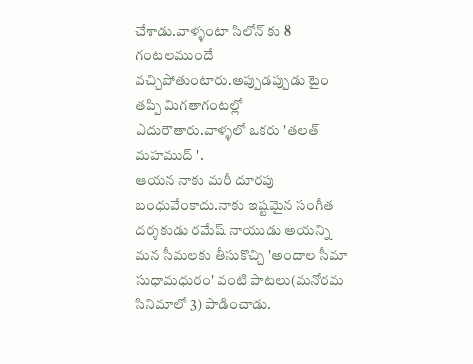చేశాడు.వాళ్ళంటా సిలోన్ కు 8 గంటలముందే వచ్చిపోతుంటారు.అప్పుడప్పుడు టైం తప్పి మిగతాగంటల్లో ఎదురౌతారు.వాళ్ళలో ఒకరు 'తలత్ మహముద్ '.
ఆయన నాకు మరీ దూరపు బంధువేంకాదు.నాకు ఇష్టమైన సంగీత దర్శకుడు రమేష్ నాయుడు అయన్ని మన సీమలకు తీసుకొచ్చి 'అందాల సీమా సుధామధురం' వంటి పాటలు(మనోరమ సినిమాలో 3) పాడించాడు.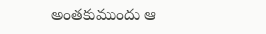అంతకుముందు ఆ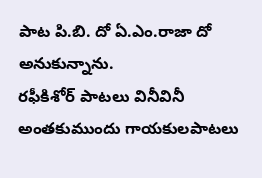పాట పి.బి. దో ఏ.ఎం.రాజా దో అనుకున్నాను.
రఫీకిశోర్ పాటలు వినీవినీ అంతకుముందు గాయకులపాటలు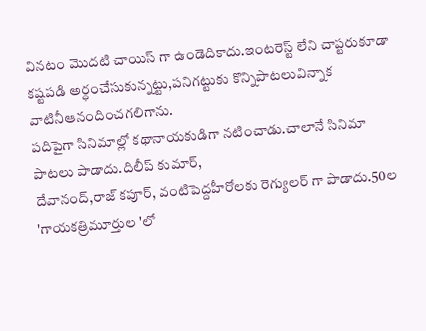వినటం మొదటి చాయిస్ గా ఉండెదికాదు.ఇంటరెస్ట్ లేని చాప్టరుకూడా కష్టపడి అర్ధంచేసుకున్నట్టు,పనిగట్టుకు కొన్నిపాటలువిన్నాక వాటినీఆనందించగలిగాను.
పదిపైగా సినిమాల్లో కథానాయకుడిగా నటించాడు.చాలానే సినిమా పాటలు పాడాదు.దిలీప్ కుమార్,
దేవానంద్,రాజ్ కపూర్, వంటిపెద్దహీరోలకు రెగ్యులర్ గా పాడాదు.50ల 'గాయకత్రిమూర్తుల 'లో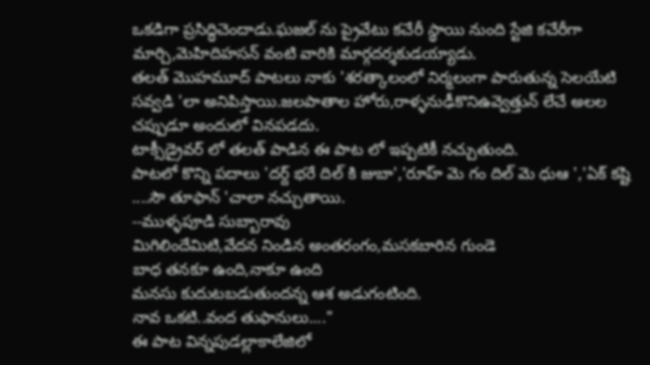ఒకడిగా ప్రసిద్ధిచెందాడు.ఘజల్ ను ప్రైవేటు కచేరీ స్థాయి నుంది స్టేజి కచేరీగా మార్చి,మెహిదిహసన్ వంటి వారికి మార్గదర్శకుడయ్యాడు.
తలత్ మొహమూద్ పాటలు నాకు 'శరత్కాలంలో నిర్మలంగా పారుతున్న సెలయేటి సవ్వడి 'లా అనిపిస్తాయి.జలపాతాల హోరు,రాళ్ళనుఢీకొనిఉవ్వెత్తున్ లేచే అలల చప్పుడూ అందులో వినపడదు.
టాక్సీడ్రైవర్ లో తలత్ పాడిన ఈ పాట లో ఇప్పటికీ నచ్చుతుంది.
పాటలో కొన్ని పదాలు 'దర్ద్ భరే దిల్ కి జుబా','రూహ్ మె గం దిల్ మె ధుఆ ','ఏక్ కష్టి ....సౌ తూఫాన్ 'చాలా నచ్చుతాయి.
--ముళ్ళపూడి సుబ్బారావు
మిగిలిందేమిటి,వేదన నిండిన అంతరంగం,మసకబారిన గుండె
బాధ తనకూ ఉంది,నాకూ ఉంది
మనసు కుదుటబడుతుందన్న ఆశ అడుగంటింది.
నావ ఒకటి..వంద తుఫానులు...."
ఈ పాట విన్నపుడల్లాకాలేజిలో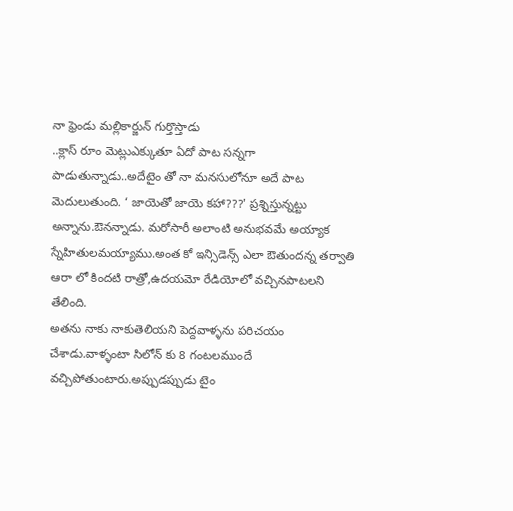నా ఫ్రెండు మల్లికార్జున్ గుర్తొస్తాడు
..క్లాస్ రూం మెట్లుఎక్కుతూ ఏదో పాట సన్నగా పాడుతున్నాడు..అదేటైం తో నా మనసులోనూ అదే పాట మెదులుతుంది. ‘ జాయెతో జాయె కహా???' ప్రశ్నిస్తున్నట్టు అన్నాను.ఔనన్నాడు. మరోసారీ అలాంటి అనుభవమే అయ్యాక స్నేహితులమయ్యాము.అంత కో ఇన్సిడెన్స్ ఎలా ఔతుందన్న తర్వాతి ఆరా లో కిందటి రాత్రో,ఉదయమో రేడియోలో వచ్చినపాటలని తేలింది.
అతను నాకు నాకుతెలియని పెద్దవాళ్ళను పరిచయం చేశాడు.వాళ్ళంటా సిలోన్ కు 8 గంటలముందే వచ్చిపోతుంటారు.అప్పుడప్పుడు టైం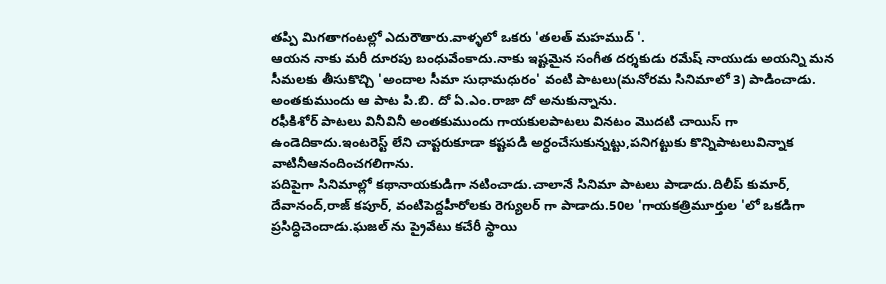తప్పి మిగతాగంటల్లో ఎదురౌతారు.వాళ్ళలో ఒకరు 'తలత్ మహముద్ '.
ఆయన నాకు మరీ దూరపు బంధువేంకాదు.నాకు ఇష్టమైన సంగీత దర్శకుడు రమేష్ నాయుడు అయన్ని మన సీమలకు తీసుకొచ్చి 'అందాల సీమా సుధామధురం' వంటి పాటలు(మనోరమ సినిమాలో 3) పాడించాడు. అంతకుముందు ఆ పాట పి.బి. దో ఏ.ఎం.రాజా దో అనుకున్నాను.
రఫీకిశోర్ పాటలు వినీవినీ అంతకుముందు గాయకులపాటలు వినటం మొదటి చాయిస్ గా ఉండెదికాదు.ఇంటరెస్ట్ లేని చాప్టరుకూడా కష్టపడి అర్ధంచేసుకున్నట్టు,పనిగట్టుకు కొన్నిపాటలువిన్నాక వాటినీఆనందించగలిగాను.
పదిపైగా సినిమాల్లో కథానాయకుడిగా నటించాడు.చాలానే సినిమా పాటలు పాడాదు.దిలీప్ కుమార్,
దేవానంద్,రాజ్ కపూర్, వంటిపెద్దహీరోలకు రెగ్యులర్ గా పాడాదు.50ల 'గాయకత్రిమూర్తుల 'లో ఒకడిగా ప్రసిద్ధిచెందాడు.ఘజల్ ను ప్రైవేటు కచేరీ స్థాయి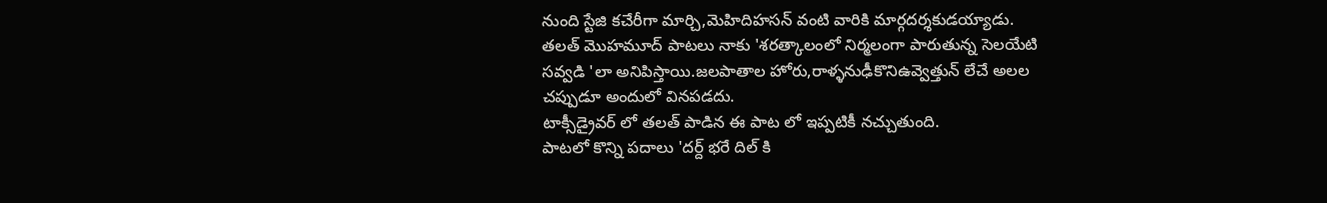నుంది స్టేజి కచేరీగా మార్చి,మెహిదిహసన్ వంటి వారికి మార్గదర్శకుడయ్యాడు.
తలత్ మొహమూద్ పాటలు నాకు 'శరత్కాలంలో నిర్మలంగా పారుతున్న సెలయేటి సవ్వడి 'లా అనిపిస్తాయి.జలపాతాల హోరు,రాళ్ళనుఢీకొనిఉవ్వెత్తున్ లేచే అలల చప్పుడూ అందులో వినపడదు.
టాక్సీడ్రైవర్ లో తలత్ పాడిన ఈ పాట లో ఇప్పటికీ నచ్చుతుంది.
పాటలో కొన్ని పదాలు 'దర్ద్ భరే దిల్ కి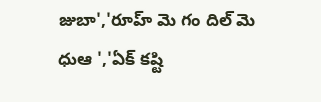జుబా','రూహ్ మె గం దిల్ మె ధుఆ ','ఏక్ కష్టి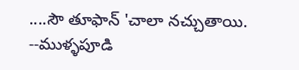....సౌ తూఫాన్ 'చాలా నచ్చుతాయి.
--ముళ్ళపూడి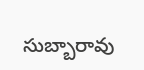సుబ్బారావు